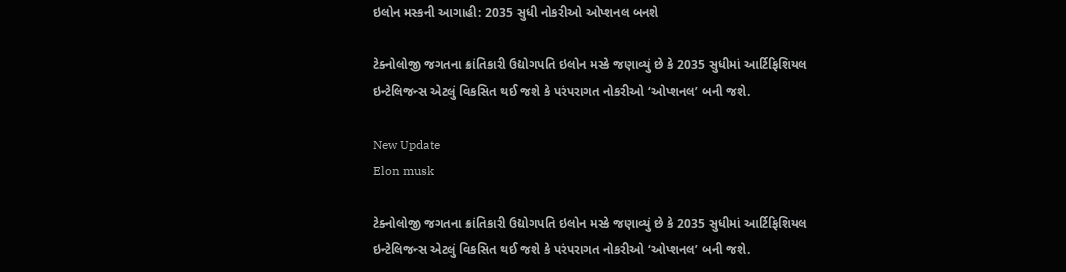ઇલોન મસ્કની આગાહી: 2035 સુધી નોકરીઓ ઓપ્શનલ બનશે

ટેક્નોલોજી જગતના ક્રાંતિકારી ઉદ્યોગપતિ ઇલોન મસ્કે જણાવ્યું છે કે 2035 સુધીમાં આર્ટિફિશિયલ ઇન્ટેલિજન્સ એટલું વિકસિત થઈ જશે કે પરંપરાગત નોકરીઓ ‘ઓપ્શનલ’ બની જશે.

New Update
Elon musk

ટેક્નોલોજી જગતના ક્રાંતિકારી ઉદ્યોગપતિ ઇલોન મસ્કે જણાવ્યું છે કે 2035 સુધીમાં આર્ટિફિશિયલ ઇન્ટેલિજન્સ એટલું વિકસિત થઈ જશે કે પરંપરાગત નોકરીઓ ‘ઓપ્શનલ’ બની જશે.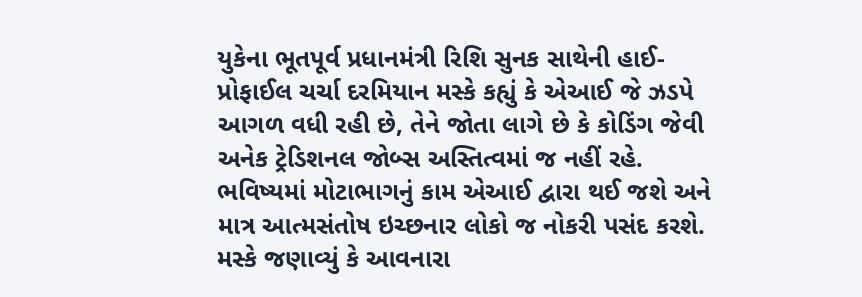યુકેના ભૂતપૂર્વ પ્રધાનમંત્રી રિશિ સુનક સાથેની હાઈ-પ્રોફાઈલ ચર્ચા દરમિયાન મસ્કે કહ્યું કે એઆઈ જે ઝડપે આગળ વધી રહી છે, તેને જોતા લાગે છે કે કોડિંગ જેવી અનેક ટ્રેડિશનલ જોબ્સ અસ્તિત્વમાં જ નહીં રહે. ભવિષ્યમાં મોટાભાગનું કામ એઆઈ દ્વારા થઈ જશે અને માત્ર આત્મસંતોષ ઇચ્છનાર લોકો જ નોકરી પસંદ કરશે. મસ્કે જણાવ્યું કે આવનારા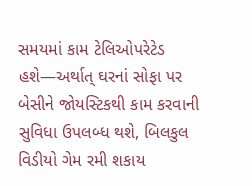સમયમાં કામ ટેલિઓપરેટેડ હશે—અર્થાત્ ઘરનાં સોફા પર બેસીને જોયસ્ટિકથી કામ કરવાની સુવિધા ઉપલબ્ધ થશે, બિલકુલ વિડીયો ગેમ રમી શકાય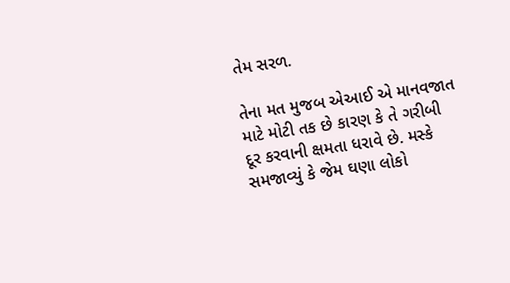તેમ સરળ.

તેના મત મુજબ એઆઈ એ માનવજાત માટે મોટી તક છે કારણ કે તે ગરીબી દૂર કરવાની ક્ષમતા ધરાવે છે. મસ્કે સમજાવ્યું કે જેમ ઘણા લોકો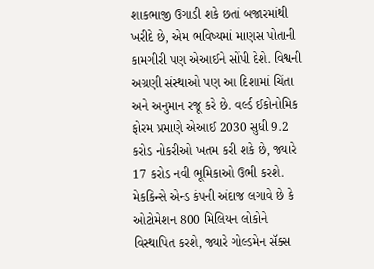શાકભાજી ઉગાડી શકે છતાં બજારમાંથી ખરીદે છે, એમ ભવિષ્યમાં માણસ પોતાની કામગીરી પણ એઆઈને સોંપી દેશે. વિશ્વની અગ્રણી સંસ્થાઓ પણ આ દિશામાં ચિંતા અને અનુમાન રજૂ કરે છે. વર્લ્ડ ઈકોનોમિક ફોરમ પ્રમાણે એઆઈ 2030 સુધી 9.2 કરોડ નોકરીઓ ખતમ કરી શકે છે, જ્યારે 17 કરોડ નવી ભૂમિકાઓ ઉભી કરશે. મેકકિન્સે એન્ડ કંપની અંદાજ લગાવે છે કે ઓટોમેશન 800 મિલિયન લોકોને વિસ્થાપિત કરશે, જ્યારે ગોલ્ડમેન સૅક્સ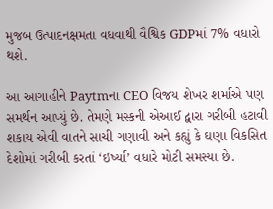મુજબ ઉત્પાદનક્ષમતા વધવાથી વૈશ્વિક GDPમાં 7% વધારો થશે.

આ આગાહીને Paytmના CEO વિજય શેખર શર્માએ પણ સમર્થન આપ્યું છે. તેમણે મસ્કની એઆઈ દ્વારા ગરીબી હટાવી શકાય એવી વાતને સાચી ગણાવી અને કહ્યું કે ઘણા વિકસિત દેશોમાં ગરીબી કરતાં ‘ઇર્ષ્યા’ વધારે મોટી સમસ્યા છે.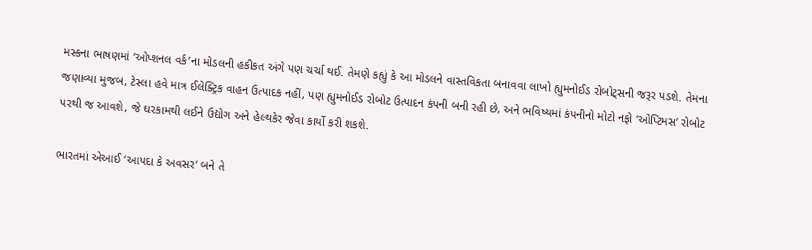મસ્કના ભાષણમાં ‘ઓપ્શનલ વર્ક’ના મોડલની હકીકત અંગે પણ ચર્ચા થઈ. તેમણે કહ્યું કે આ મોડલને વાસ્તવિકતા બનાવવા લાખો હ્યુમનોઈડ રોબોટ્સની જરૂર પડશે. તેમના જણાવ્યા મુજબ, ટેસ્લા હવે માત્ર ઈલેક્ટ્રિક વાહન ઉત્પાદક નહીં, પણ હ્યુમનોઈડ રોબોટ ઉત્પાદન કંપની બની રહી છે, અને ભવિષ્યમાં કંપનીનો મોટો નફો ‘ઓપ્ટિમસ’ રોબોટ પરથી જ આવશે, જે ઘરકામથી લઈને ઉદ્યોગ અને હેલ્થકેર જેવા કાર્યો કરી શકશે.

ભારતમાં એઆઈ ‘આપદા કે અવસર’ બને તે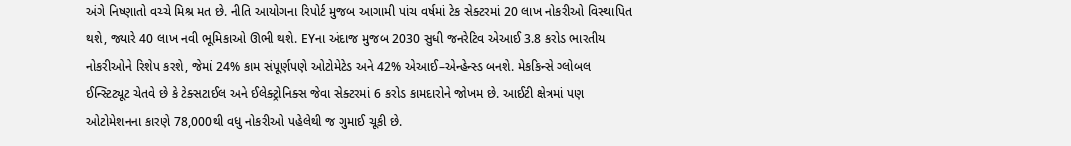અંગે નિષ્ણાતો વચ્ચે મિશ્ર મત છે. નીતિ આયોગના રિપોર્ટ મુજબ આગામી પાંચ વર્ષમાં ટેક સેક્ટરમાં 20 લાખ નોકરીઓ વિસ્થાપિત થશે, જ્યારે 40 લાખ નવી ભૂમિકાઓ ઊભી થશે. EYના અંદાજ મુજબ 2030 સુધી જનરેટિવ એઆઈ 3.8 કરોડ ભારતીય નોકરીઓને રિશેપ કરશે, જેમાં 24% કામ સંપૂર્ણપણે ઓટોમેટેડ અને 42% એઆઈ–એન્હેન્સ્ડ બનશે. મેકકિન્સે ગ્લોબલ ઈન્સ્ટિટ્યૂટ ચેતવે છે કે ટેક્સટાઈલ અને ઈલેક્ટ્રોનિક્સ જેવા સેક્ટરમાં 6 કરોડ કામદારોને જોખમ છે. આઈટી ક્ષેત્રમાં પણ ઓટોમેશનના કારણે 78,000થી વધુ નોકરીઓ પહેલેથી જ ગુમાઈ ચૂકી છે.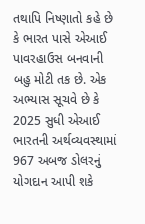તથાપિ નિષ્ણાતો કહે છે કે ભારત પાસે એઆઈ પાવરહાઉસ બનવાની બહુ મોટી તક છે. એક અભ્યાસ સૂચવે છે કે 2025 સુધી એઆઈ ભારતની અર્થવ્યવસ્થામાં 967 અબજ ડોલરનું યોગદાન આપી શકે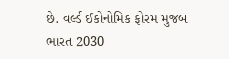છે. વર્લ્ડ ઈકોનોમિક ફોરમ મુજબ ભારત 2030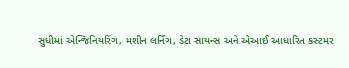સુધીમાં એન્જિનિયરિંગ, મશીન લર્નિંગ, ડેટા સાયન્સ અને એઆઈ આધારિત કસ્ટમર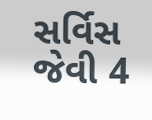સર્વિસ જેવી 4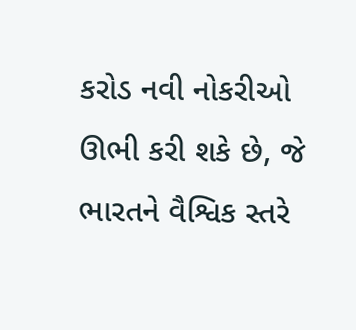કરોડ નવી નોકરીઓ ઊભી કરી શકે છે, જે ભારતને વૈશ્વિક સ્તરે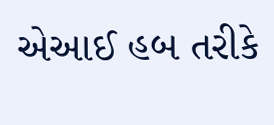એઆઈ હબ તરીકે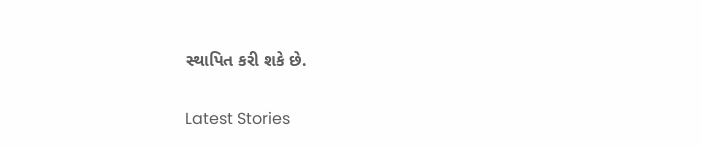સ્થાપિત કરી શકે છે.

Latest Stories